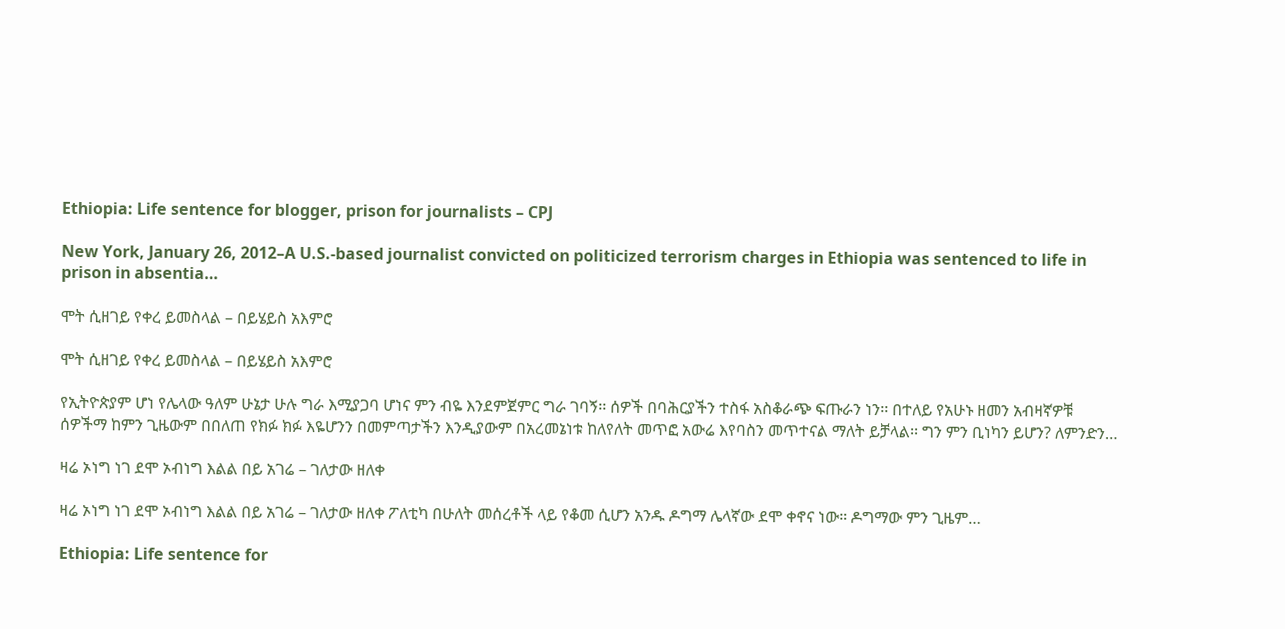Ethiopia: Life sentence for blogger, prison for journalists – CPJ

New York, January 26, 2012–A U.S.-based journalist convicted on politicized terrorism charges in Ethiopia was sentenced to life in prison in absentia…

ሞት ሲዘገይ የቀረ ይመስላል – በይሄይስ አእምሮ

ሞት ሲዘገይ የቀረ ይመስላል – በይሄይስ አእምሮ

የኢትዮጵያም ሆነ የሌላው ዓለም ሁኔታ ሁሉ ግራ እሚያጋባ ሆነና ምን ብዬ እንደምጀምር ግራ ገባኝ፡፡ ሰዎች በባሕርያችን ተስፋ አስቆራጭ ፍጡራን ነን፡፡ በተለይ የአሁኑ ዘመን አብዛኛዎቹ ሰዎችማ ከምን ጊዜውም በበለጠ የክፉ ክፉ እዬሆንን በመምጣታችን እንዲያውም በአረመኔነቱ ከለየለት መጥፎ አውሬ እየባስን መጥተናል ማለት ይቻላል፡፡ ግን ምን ቢነካን ይሆን? ለምንድን…

ዛሬ ኦነግ ነገ ደሞ ኦብነግ እልል በይ አገሬ – ገለታው ዘለቀ

ዛሬ ኦነግ ነገ ደሞ ኦብነግ እልል በይ አገሬ – ገለታው ዘለቀ ፖለቲካ በሁለት መሰረቶች ላይ የቆመ ሲሆን አንዱ ዶግማ ሌላኛው ደሞ ቀኖና ነው። ዶግማው ምን ጊዜም…

Ethiopia: Life sentence for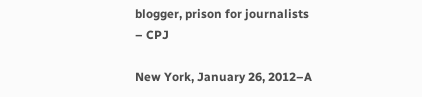blogger, prison for journalists – CPJ

New York, January 26, 2012–A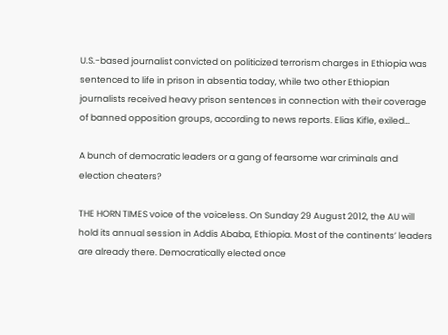U.S.-based journalist convicted on politicized terrorism charges in Ethiopia was sentenced to life in prison in absentia today, while two other Ethiopian journalists received heavy prison sentences in connection with their coverage of banned opposition groups, according to news reports. Elias Kifle, exiled…

A bunch of democratic leaders or a gang of fearsome war criminals and election cheaters?

THE HORN TIMES voice of the voiceless. On Sunday 29 August 2012, the AU will hold its annual session in Addis Ababa, Ethiopia. Most of the continents’ leaders are already there. Democratically elected once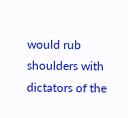would rub shoulders with dictators of the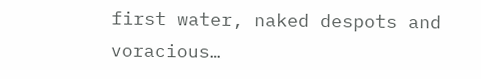first water, naked despots and voracious…